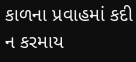કાળના પ્રવાહમાં કદી ન કરમાય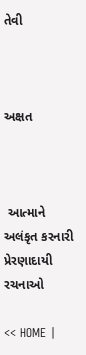તેવી



અક્ષત



 આત્માને અલંકૃત કરનારી પ્રેરણાદાયી રચનાઓ

<< HOME |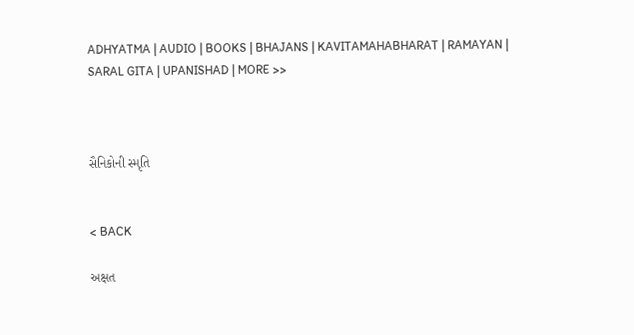ADHYATMA | AUDIO | BOOKS | BHAJANS | KAVITAMAHABHARAT | RAMAYAN | SARAL GITA | UPANISHAD | MORE >>



સૈનિકોની સ્મૃતિ


< BACK

અક્ષત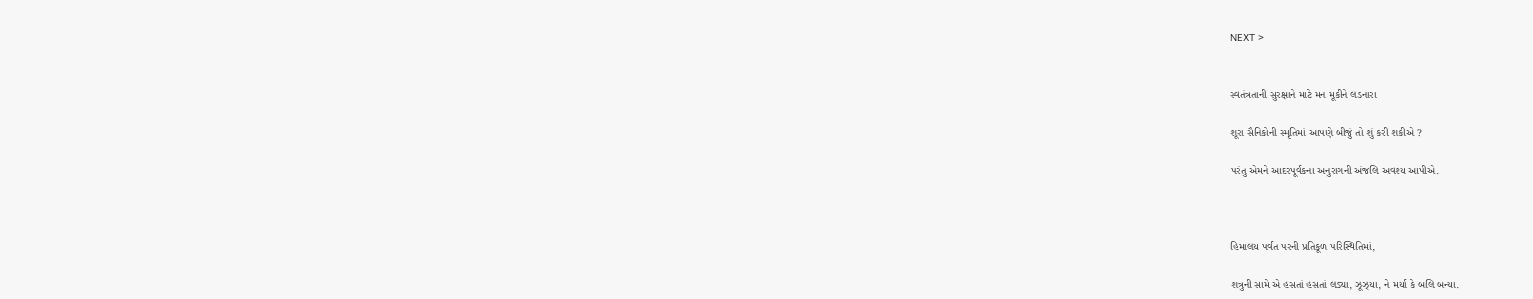NEXT >


સ્વતંત્રતાની સુરક્ષાને માટે મન મૂકીને લડનારા

શૂરા સૈનિકોની સ્મૃતિમાં આપણે બીજું તો શું કરી શકીએ ?

પરંતુ એમને આદરપૂર્વકના અનુરાગની અંજલિ અવશ્ય આપીએ.



હિમાલય પર્વત પરની પ્રતિકૂળ પરિસ્થિતિમાં,

શત્રુની સામે એ હસતાં હસતાં લડ્યા, ઝૂઝ્યા, ને મર્યા કે બલિ બન્યા.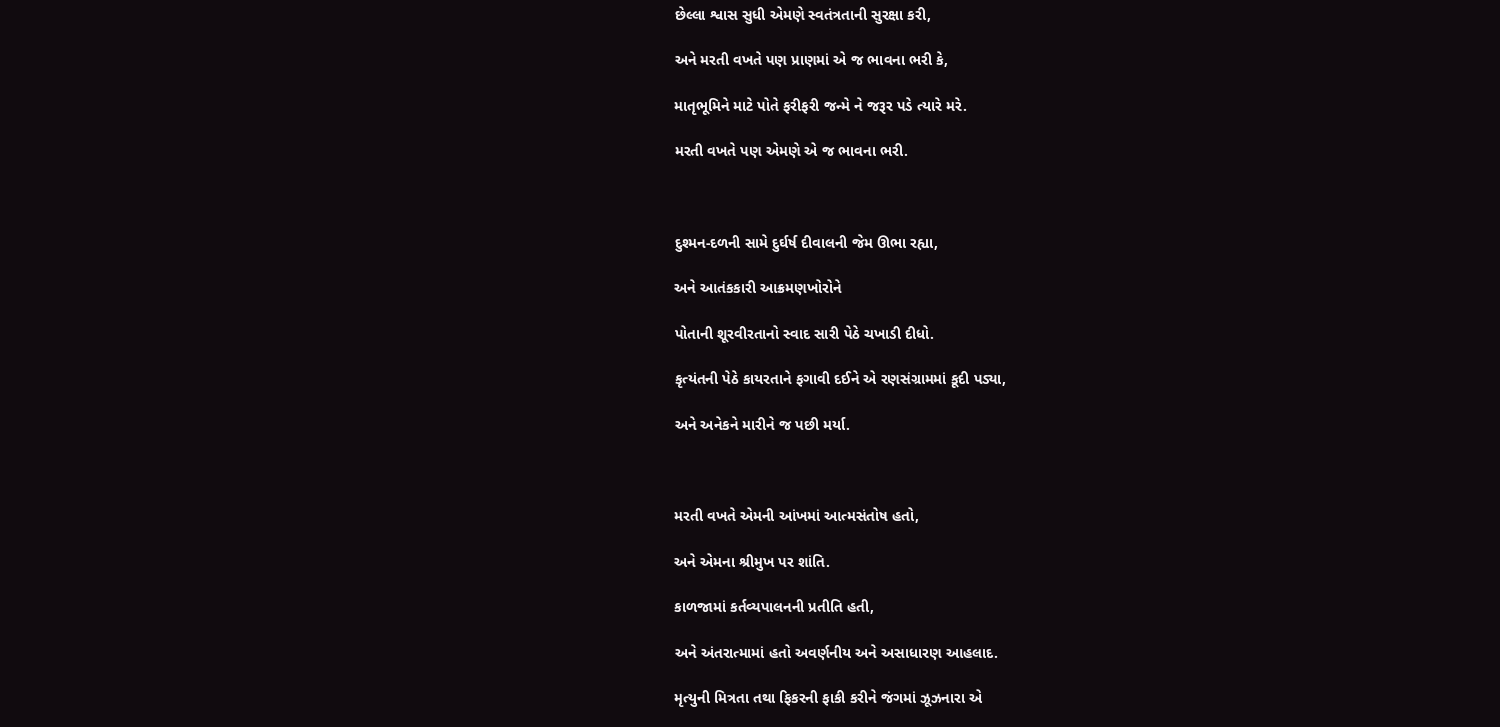છેલ્લા શ્વાસ સુધી એમણે સ્વતંત્રતાની સુરક્ષા કરી,

અને મરતી વખતે પણ પ્રાણમાં એ જ ભાવના ભરી કે,

માતૃભૂમિને માટે પોતે ફરીફરી જન્મે ને જરૂર પડે ત્યારે મરે.

મરતી વખતે પણ એમણે એ જ ભાવના ભરી.



દુશ્મન-દળની સામે દુર્ઘર્ષ દીવાલની જેમ ઊભા રહ્યા,

અને આતંકકારી આક્રમણખોરોને

પોતાની શૂરવીરતાનો સ્વાદ સારી પેઠે ચખાડી દીધો.

કૃત્યંતની પેઠે કાયરતાને ફગાવી દઈને એ રણસંગ્રામમાં કૂદી પડ્યા,

અને અનેકને મારીને જ પછી મર્યા.



મરતી વખતે એમની આંખમાં આત્મસંતોષ હતો,

અને એમના શ્રીમુખ પર શાંતિ.

કાળજામાં કર્તવ્યપાલનની પ્રતીતિ હતી,

અને અંતરાત્મામાં હતો અવર્ણનીય અને અસાધારણ આહલાદ.

મૃત્યુની મિત્રતા તથા ફિકરની ફાકી કરીને જંગમાં ઝૂઝનારા એ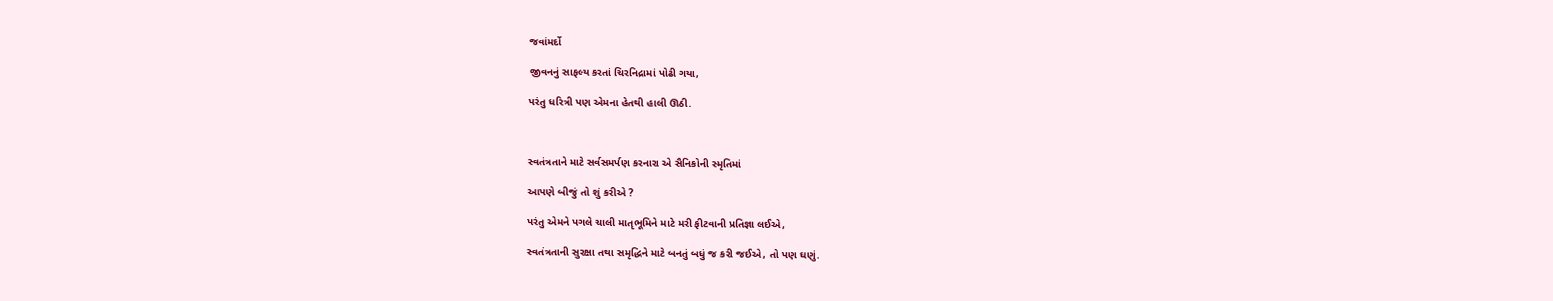જવાંમર્દો

જીવનનું સાફલ્ય કરતાં ચિરનિદ્રામાં પોઢી ગયા,

પરંતુ ધરિત્રી પણ એમના હેતથી હાલી ઊઠી.



સ્વતંત્રતાને માટે સર્વસમર્પણ કરનારા એ સૈનિકોની સ્મૃતિમાં

આપણે બીજું તો શું કરીએ ?

પરંતુ એમને પગલે ચાલી માતૃભૂમિને માટે મરી ફીટવાની પ્રતિજ્ઞા લઈએ,

સ્વતંત્રતાની સુરક્ષા તથા સમૃદ્ધિને માટે બનતું બધું જ કરી જઈએ, તો પણ ઘણું.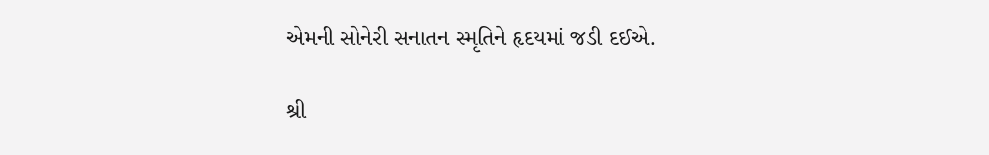એમની સોનેરી સનાતન સ્મૃતિને હૃદયમાં જડી દઈએ.

શ્રી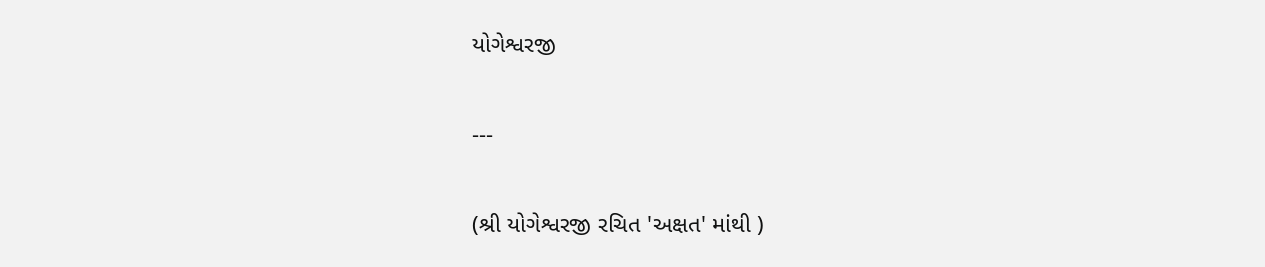યોગેશ્વરજી

---

(શ્રી યોગેશ્વરજી રચિત 'અક્ષત' માંથી )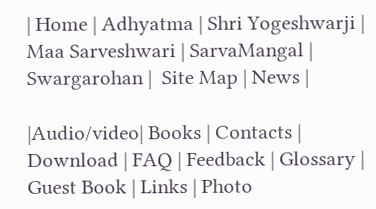| Home | Adhyatma | Shri Yogeshwarji | Maa Sarveshwari | SarvaMangal | Swargarohan |  Site Map | News |

|Audio/video| Books | Contacts | Download | FAQ | Feedback | Glossary | Guest Book | Links | Photo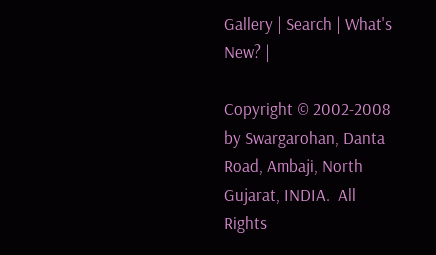Gallery | Search | What's New? |

Copyright © 2002-2008 by Swargarohan, Danta Road, Ambaji, North Gujarat, INDIA.  All Rights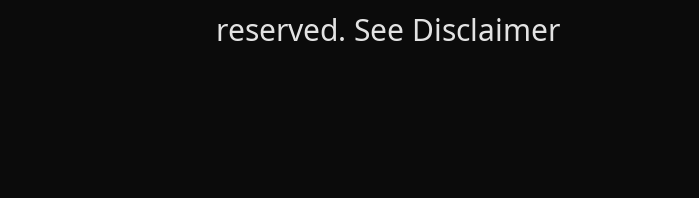reserved. See Disclaimer